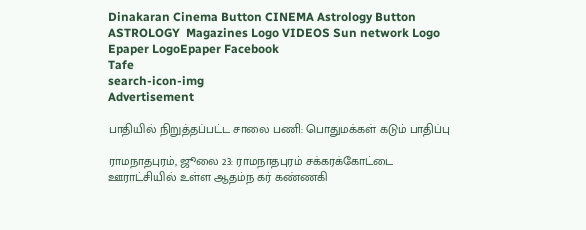Dinakaran Cinema Button CINEMA Astrology Button ASTROLOGY  Magazines Logo VIDEOS Sun network Logo Epaper LogoEpaper Facebook
Tafe
search-icon-img
Advertisement

பாதியில் நிறுத்தப்பட்ட சாலை பணி: பொதுமக்கள் கடும் பாதிப்பு

ராமநாதபுரம், ஜூலை 23: ராமநாதபுரம் சக்கரக்கோட்டை ஊராட்சியில் உள்ள ஆதம்ந கர் கண்ணகி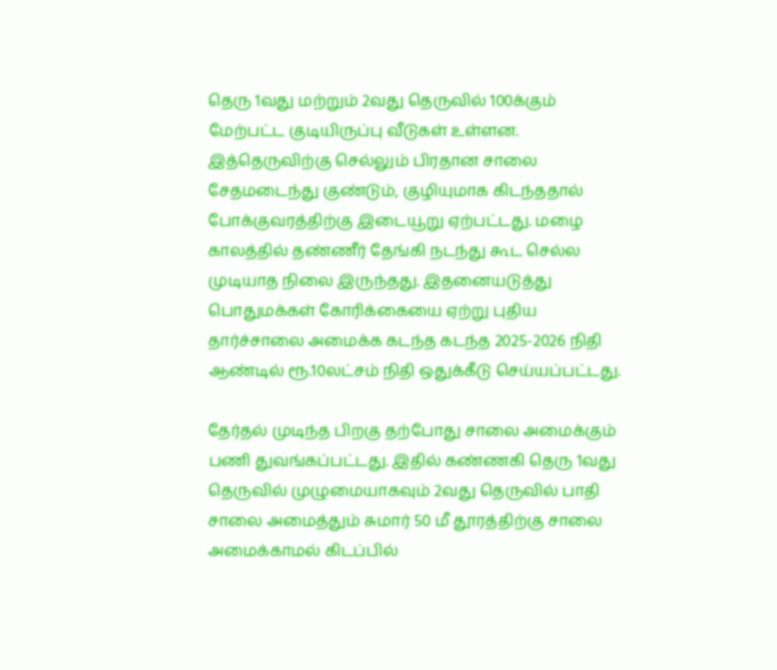தெரு 1வது மற்றும் 2வது தெருவில் 100க்கும் மேற்பட்ட குடியிருப்பு வீடுகள் உள்ளன. இத்தெருவிற்கு செல்லும் பிரதான சாலை சேதமடைந்து குண்டும், குழியுமாக கிடந்ததால் போக்குவரத்திற்கு இடையூறு ஏற்பட்டது. மழை காலத்தில் தண்ணீர் தேங்கி நடந்து கூட செல்ல முடியாத நிலை இருந்தது. இதனையடுத்து பொதுமக்கள் கோரிக்கையை ஏற்று புதிய தார்ச்சாலை அமைக்க கடந்த கடந்த 2025-2026 நிதி ஆண்டில் ரூ.10லட்சம் நிதி ஒதுக்கீடு செய்யப்பட்டது.

தேர்தல் முடிந்த பிறகு தற்போது சாலை அமைக்கும் பணி துவங்கப்பட்டது. இதில் கண்ணகி தெரு 1வது தெருவில் முழுமையாகவும் 2வது தெருவில் பாதி சாலை அமைத்தும் சுமார் 50 மீ தூரத்திற்கு சாலை அமைக்காமல் கிடப்பில்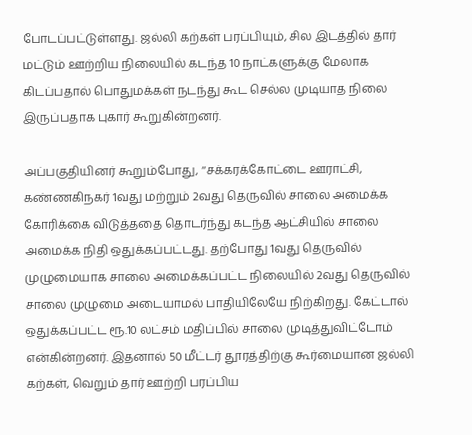போடப்பட்டுள்ளது. ஜல்லி கற்கள் பரப்பியும், சில இடத்தில் தார் மட்டும் ஊற்றிய நிலையில் கடந்த 10 நாட்களுக்கு மேலாக கிடப்பதால் பொதுமக்கள் நடந்து கூட செல்ல முடியாத நிலை இருப்பதாக புகார் கூறுகின்றனர்.

அப்பகுதியினர் கூறும்போது, ‘‘சக்கரக்கோட்டை ஊராட்சி, கண்ணகிநகர் 1வது மற்றும் 2வது தெருவில் சாலை அமைக்க கோரிக்கை விடுத்ததை தொடர்ந்து கடந்த ஆட்சியில் சாலை அமைக்க நிதி ஒதுக்கப்பட்டது. தற்போது 1வது தெருவில் முழுமையாக சாலை அமைக்கப்பட்ட நிலையில் 2வது தெருவில் சாலை முழுமை அடையாமல் பாதியிலேயே நிற்கிறது. கேட்டால் ஒதுக்கப்பட்ட ரூ.10 லட்சம் மதிப்பில் சாலை முடித்துவிட்டோம் என்கின்றனர். இதனால் 50 மீட்டர் தூரத்திற்கு கூர்மையான ஜல்லி கற்கள், வெறும் தார் ஊற்றி பரப்பிய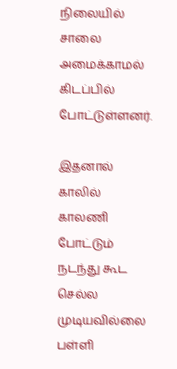நிலையில் சாலை அமைக்காமல் கிடப்பில் போட்டுள்ளனர்.

இதனால் காலில் காலணி போட்டும் நடந்து கூட செல்ல முடியவில்லை பள்ளி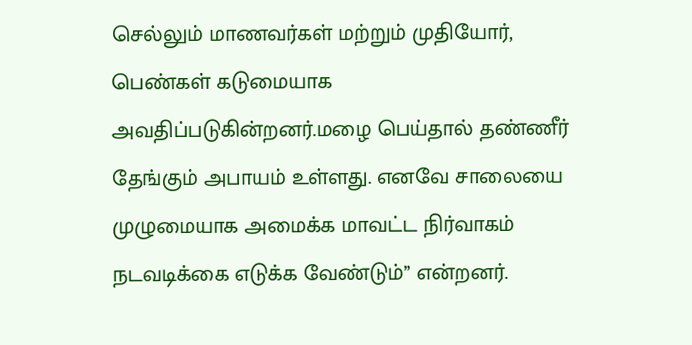செல்லும் மாணவர்கள் மற்றும் முதியோர், பெண்கள் கடுமையாக அவதிப்படுகின்றனர்.மழை பெய்தால் தண்ணீர் தேங்கும் அபாயம் உள்ளது. எனவே சாலையை முழுமையாக அமைக்க மாவட்ட நிர்வாகம் நடவடிக்கை எடுக்க வேண்டும்’’ என்றனர்.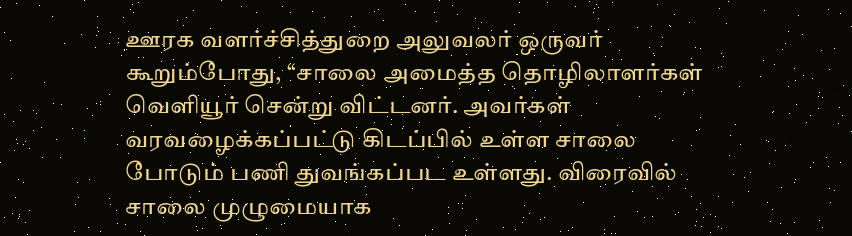ஊரக வளர்ச்சித்துறை அலுவலர் ஒருவர் கூறும்போது, ‘‘சாலை அமைத்த தொழிலாளர்கள் வெளியூர் சென்று விட்டனர். அவர்கள் வரவழைக்கப்பட்டு கிடப்பில் உள்ள சாலை போடும் பணி துவங்கப்பட உள்ளது. விரைவில் சாலை முழுமையாக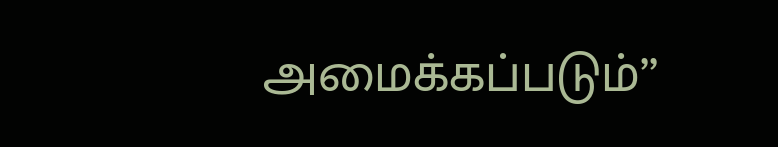அமைக்கப்படும்’’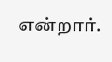என்றார்.